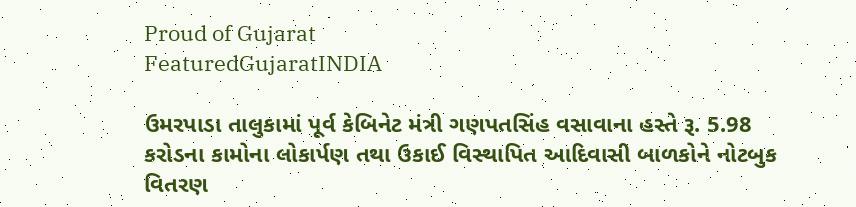Proud of Gujarat
FeaturedGujaratINDIA

ઉમરપાડા તાલુકામાં પૂર્વ કેબિનેટ મંત્રી ગણપતસિંહ વસાવાના હસ્તે રૂ. 5.98 કરોડના કામોના લોકાર્પણ તથા ઉકાઈ વિસ્થાપિત આદિવાસી બાળકોને નોટબુક વિતરણ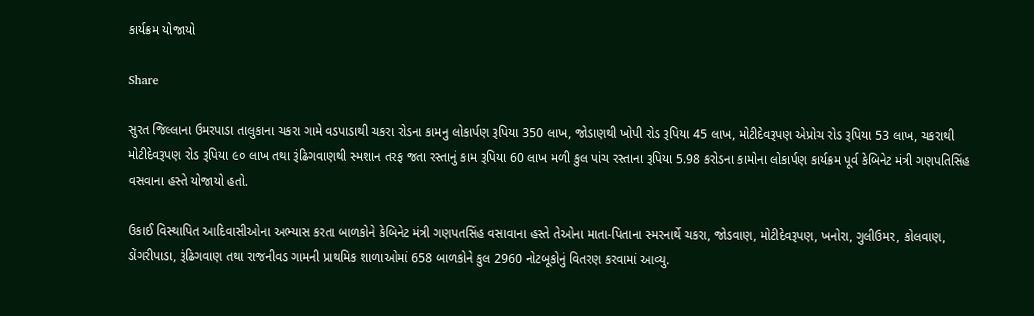કાર્યક્રમ યોજાયો

Share

સુરત જિલ્લાના ઉમરપાડા તાલુકાના ચકરા ગામે વડપાડાથી ચકરા રોડના કામનુ લોકાર્પણ રૂપિયા 350 લાખ, જોડાણથી ખોપી રોડ રૂપિયા 45 લાખ, મોટીદેવરૂપણ એપ્રોચ રોડ રૂપિયા 53 લાખ, ચકરાથી મોટીદેવરૂપણ રોડ રૂપિયા ૯૦ લાખ તથા રૂંઢિગવાણથી સ્મશાન તરફ જતા રસ્તાનું કામ રૂપિયા 60 લાખ મળી કુલ પાંચ રસ્તાના રૂપિયા 5.98 કરોડના કામોના લોકાર્પણ કાર્યક્રમ પૂર્વ કેબિનેટ મંત્રી ગણપતિસિંહ વસવાના હસ્તે યોજાયો હતો.

ઉકાઈ વિસ્થાપિત આદિવાસીઓના અભ્યાસ કરતા બાળકોને કેબિનેટ મંત્રી ગણપતસિંહ વસાવાના હસ્તે તેઓના માતા-પિતાના સ્મરનાર્થે ચકરા, જોડવાણ, મોટીદેવરૂપણ, ખનોરા, ગુલીઉમર, કોલવાણ, ડોંગરીપાડા, રૂંઢિગવાણ તથા રાજનીવડ ગામની પ્રાથમિક શાળાઓમાં 658 બાળકોને કુલ 2960 નોટબૂકોનું વિતરણ કરવામાં આવ્યુ.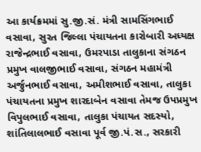આ કાર્યક્રમમાં સુ.જી.સં. મંત્રી સામસિંગભાઈ વસાવા, સુરત જિલ્લા પંચાયતના કારોબારી અધ્યક્ષ રાજેન્દ્રભાઈ વસાવા, ઉમરપાડા તાલુકાના સંગઠન પ્રમુખ વાલજીભાઈ વસાવા, સંગઠન મહામંત્રી અર્જુનભાઈ વસાવા, અમીશભાઈ વસાવા, તાલુકા પંચાયતના પ્રમુખ શારદાબેન વસાવા તેમજ ઉપપ્રમુખ વિપુલભાઈ વસાવા, તાલુકા પંચાયત સદસ્યો, શાંતિલાલભાઈ વસાવા પૂર્વ જી.પં.સ., સરકારી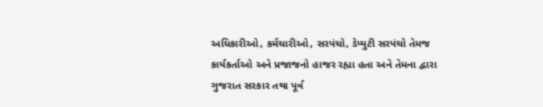અધિકારીઓ, કર્મચારીઓ, સરપંચો, ડેપ્યુટી સરપંચો તેમજ કાર્યકર્તાઓ અને પ્રજાજનો હાજર રહ્યા હતા અને તેમના દ્વારા ગુજરાત સરકાર તથા પૂર્વ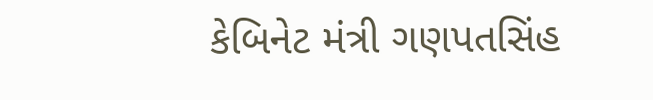કેબિનેટ મંત્રી ગણપતસિંહ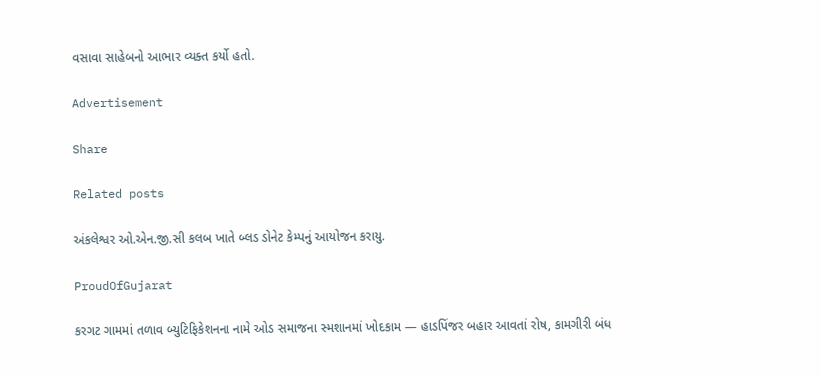વસાવા સાહેબનો આભાર વ્યક્ત કર્યો હતો.

Advertisement

Share

Related posts

અંકલેશ્વર ઓ.એન.જી.સી કલબ ખાતે બ્લડ ડોનેટ કેમ્પનું આયોજન કરાયુ.

ProudOfGujarat

કરગટ ગામમાં તળાવ બ્યુટિફિકેશનના નામે ઓડ સમાજના સ્મશાનમાં ખોદકામ — હાડપિંજર બહાર આવતાં રોષ, કામગીરી બંધ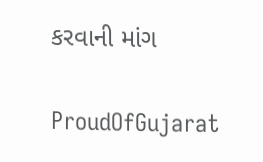કરવાની માંગ

ProudOfGujarat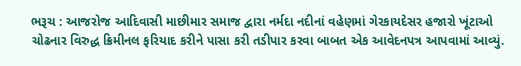ભરૂચ : આજરોજ આદિવાસી માછીમાર સમાજ દ્વારા નર્મદા નદીનાં વહેણમાં ગેરકાયદેસર હજારો ખૂંટાઓ ચોઢનાર વિરુદ્ધ ક્રિમીનલ ફરિયાદ કરીને પાસા કરી તડીપાર કરવા બાબત એક આવેદનપત્ર આપવામાં આવ્યું.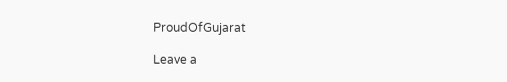ProudOfGujarat

Leave a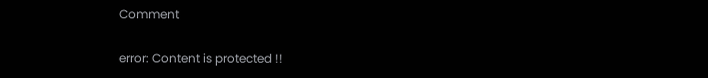Comment

error: Content is protected !!